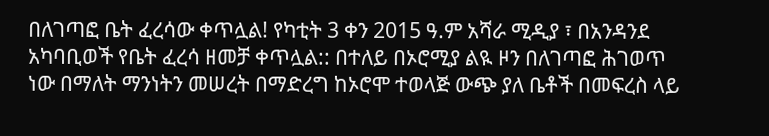በለገጣፎ ቤት ፈረሳው ቀጥሏል! የካቲት 3 ቀን 2015 ዓ.ም አሻራ ሚዲያ ፣ በአንዳንደ አካባቢወች የቤት ፈረሳ ዘመቻ ቀጥሏል:: በተለይ በኦሮሚያ ልዪ ዞን በለገጣፎ ሕገወጥ ነው በማለት ማንነትን መሠረት በማድረግ ከኦሮሞ ተወላጅ ውጭ ያለ ቤቶች በመፍረስ ላይ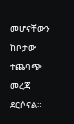መሆናቸውን ከቦታው ተጨባጭ መረጃ ደርሶናል።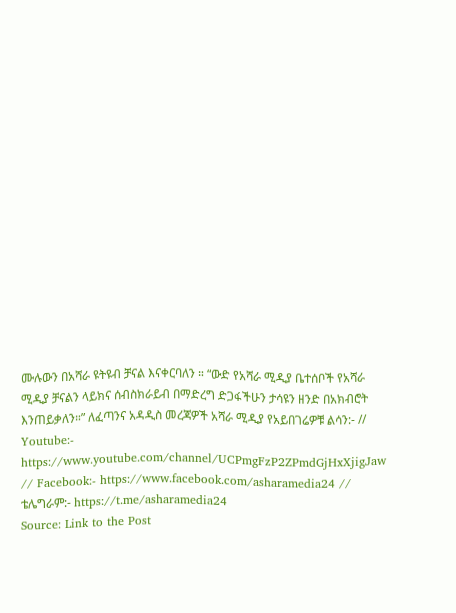ሙሉውን በአሻራ ዩትዩብ ቻናል እናቀርባለን ። “ውድ የአሻራ ሚዲያ ቤተሰቦች የአሻራ ሚዲያ ቻናልን ላይክና ሰብስክራይብ በማድረግ ድጋፋችሁን ታሳዩን ዘንድ በአክብሮት እንጠይቃለን።” ለፈጣንና አዳዲስ መረጃዎች አሻራ ሚዲያ የአይበገሬዎቹ ልሳን:- // Youtube:- https://www.youtube.com/channel/UCPmgFzP2ZPmdGjHxXjigJaw // Facebook:- https://www.facebook.com/asharamedia24 // ቴሌግራም:- https://t.me/asharamedia24
Source: Link to the Post